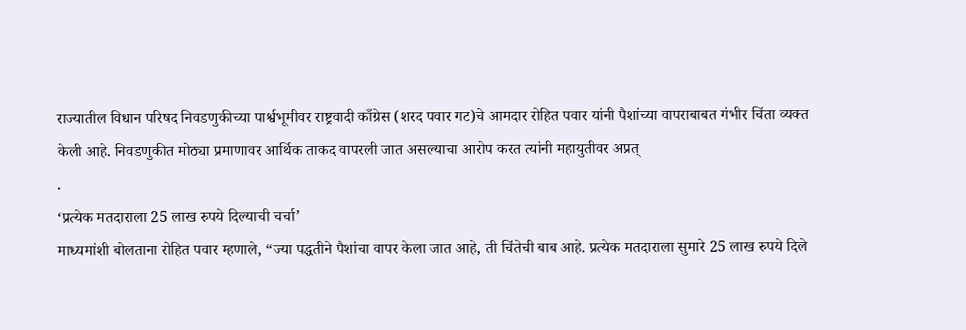राज्यातील विधान परिषद निवडणुकीच्या पार्श्वभूमीवर राष्ट्रवादी काँग्रेस (शरद पवार गट)चे आमदार रोहित पवार यांनी पैशांच्या वापराबाबत गंभीर चिंता व्यक्त केली आहे. निवडणुकीत मोठ्या प्रमाणावर आर्थिक ताकद वापरली जात असल्याचा आरोप करत त्यांनी महायुतीवर अप्रत्
.
‘प्रत्येक मतदाराला 25 लाख रुपये दिल्याची चर्चा’
माध्यमांशी बोलताना रोहित पवार म्हणाले, “ज्या पद्धतीने पैशांचा वापर केला जात आहे, ती चिंतेची बाब आहे. प्रत्येक मतदाराला सुमारे 25 लाख रुपये दिले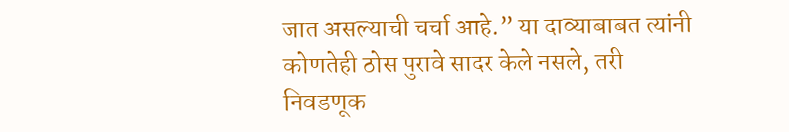जात असल्याची चर्चा आहे.” या दाव्याबाबत त्यांनी कोणतेही ठोस पुरावे सादर केले नसले, तरी निवडणूक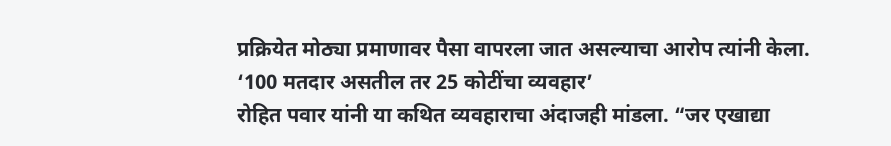प्रक्रियेत मोठ्या प्रमाणावर पैसा वापरला जात असल्याचा आरोप त्यांनी केला.
‘100 मतदार असतील तर 25 कोटींचा व्यवहार’
रोहित पवार यांनी या कथित व्यवहाराचा अंदाजही मांडला. “जर एखाद्या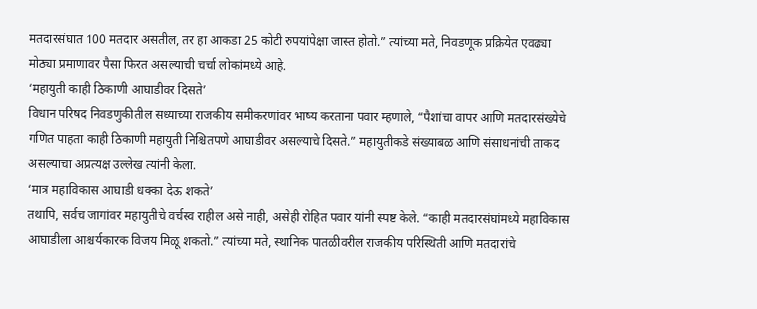मतदारसंघात 100 मतदार असतील, तर हा आकडा 25 कोटी रुपयांपेक्षा जास्त होतो.” त्यांच्या मते, निवडणूक प्रक्रियेत एवढ्या मोठ्या प्रमाणावर पैसा फिरत असल्याची चर्चा लोकांमध्ये आहे.
‘महायुती काही ठिकाणी आघाडीवर दिसते’
विधान परिषद निवडणुकीतील सध्याच्या राजकीय समीकरणांवर भाष्य करताना पवार म्हणाले, “पैशांचा वापर आणि मतदारसंख्येचे गणित पाहता काही ठिकाणी महायुती निश्चितपणे आघाडीवर असल्याचे दिसते.” महायुतीकडे संख्याबळ आणि संसाधनांची ताकद असल्याचा अप्रत्यक्ष उल्लेख त्यांनी केला.
‘मात्र महाविकास आघाडी धक्का देऊ शकते’
तथापि, सर्वच जागांवर महायुतीचे वर्चस्व राहील असे नाही, असेही रोहित पवार यांनी स्पष्ट केले. “काही मतदारसंघांमध्ये महाविकास आघाडीला आश्चर्यकारक विजय मिळू शकतो.” त्यांच्या मते, स्थानिक पातळीवरील राजकीय परिस्थिती आणि मतदारांचे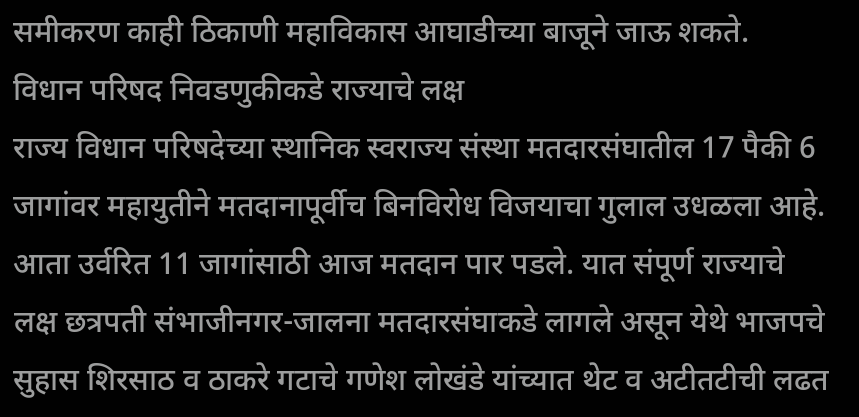समीकरण काही ठिकाणी महाविकास आघाडीच्या बाजूने जाऊ शकते.
विधान परिषद निवडणुकीकडे राज्याचे लक्ष
राज्य विधान परिषदेच्या स्थानिक स्वराज्य संस्था मतदारसंघातील 17 पैकी 6 जागांवर महायुतीने मतदानापूर्वीच बिनविरोध विजयाचा गुलाल उधळला आहे. आता उर्वरित 11 जागांसाठी आज मतदान पार पडले. यात संपूर्ण राज्याचे लक्ष छत्रपती संभाजीनगर-जालना मतदारसंघाकडे लागले असून येथे भाजपचे सुहास शिरसाठ व ठाकरे गटाचे गणेश लोखंडे यांच्यात थेट व अटीतटीची लढत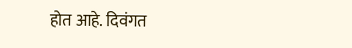होत आहे. दिवंगत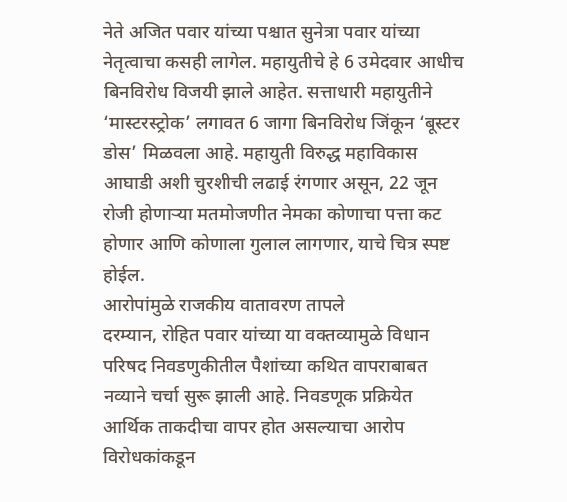नेते अजित पवार यांच्या पश्चात सुनेत्रा पवार यांच्या नेतृत्वाचा कसही लागेल. महायुतीचे हे 6 उमेदवार आधीच बिनविरोध विजयी झाले आहेत. सत्ताधारी महायुतीने ‘मास्टरस्ट्रोक’ लगावत 6 जागा बिनविरोध जिंकून ‘बूस्टर डोस’ मिळवला आहे. महायुती विरुद्ध महाविकास आघाडी अशी चुरशीची लढाई रंगणार असून, 22 जून रोजी होणाऱ्या मतमोजणीत नेमका कोणाचा पत्ता कट होणार आणि कोणाला गुलाल लागणार, याचे चित्र स्पष्ट होईल.
आरोपांमुळे राजकीय वातावरण तापले
दरम्यान, रोहित पवार यांच्या या वक्तव्यामुळे विधान परिषद निवडणुकीतील पैशांच्या कथित वापराबाबत नव्याने चर्चा सुरू झाली आहे. निवडणूक प्रक्रियेत आर्थिक ताकदीचा वापर होत असल्याचा आरोप विरोधकांकडून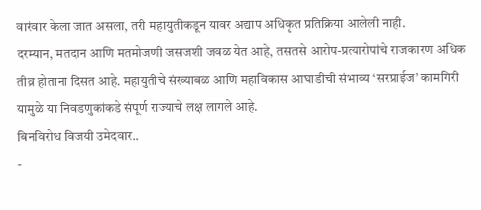वारंवार केला जात असला, तरी महायुतीकडून यावर अद्याप अधिकृत प्रतिक्रिया आलेली नाही.
दरम्यान, मतदान आणि मतमोजणी जसजशी जवळ येत आहे, तसतसे आरोप-प्रत्यारोपांचे राजकारण अधिक तीव्र होताना दिसत आहे. महायुतीचे संख्याबळ आणि महाविकास आघाडीची संभाव्य ‘सरप्राईज’ कामगिरी यामुळे या निवडणुकांकडे संपूर्ण राज्याचे लक्ष लागले आहे.
बिनविरोध विजयी उमेदवार..
-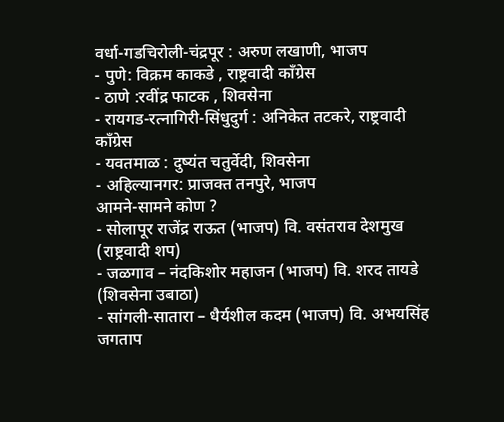वर्धा-गडचिरोली-चंद्रपूर : अरुण लखाणी, भाजप
- पुणे: विक्रम काकडे , राष्ट्रवादी काँग्रेस
- ठाणे :रवींद्र फाटक , शिवसेना
- रायगड-रत्नागिरी-सिंधुदुर्ग : अनिकेत तटकरे, राष्ट्रवादी काँग्रेस
- यवतमाळ : दुष्यंत चतुर्वेदी, शिवसेना
- अहिल्यानगर: प्राजक्त तनपुरे, भाजप
आमने-सामने कोण ?
- सोलापूर राजेंद्र राऊत (भाजप) वि. वसंतराव देशमुख (राष्ट्रवादी शप)
- जळगाव – नंदकिशोर महाजन (भाजप) वि. शरद तायडे (शिवसेना उबाठा)
- सांगली-सातारा – धैर्यशील कदम (भाजप) वि. अभयसिंह जगताप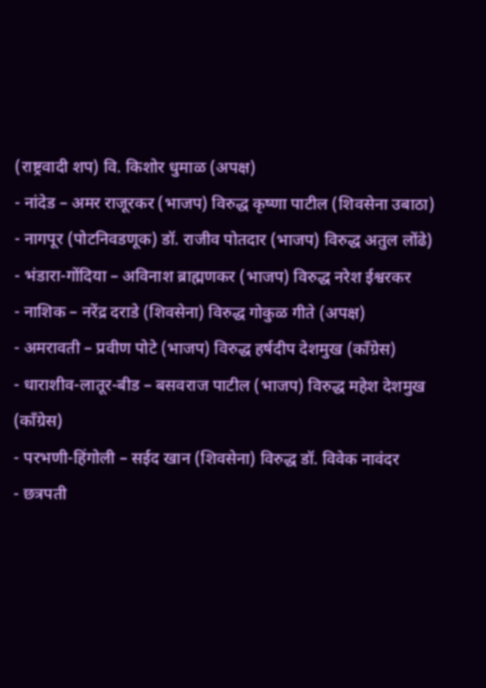(राष्ट्रवादी शप) वि. किशोर धुमाळ (अपक्ष)
- नांदेड – अमर राजूरकर (भाजप) विरुद्ध कृष्णा पाटील (शिवसेना उबाठा)
- नागपूर (पोटनिवडणूक) डॉ. राजीव पोतदार (भाजप) विरुद्ध अतुल लोंढे)
- भंडारा-गोंदिया – अविनाश ब्राह्मणकर (भाजप) विरुद्ध नरेश ईश्वरकर
- नाशिक – नरेंद्र दराडे (शिवसेना) विरुद्ध गोकुळ गीते (अपक्ष)
- अमरावती – प्रवीण पोटे (भाजप) विरुद्ध हर्षदीप देशमुख (काँग्रेस)
- धाराशीव-लातूर-बीड – बसवराज पाटील (भाजप) विरुद्ध महेश देशमुख (काँग्रेस)
- परभणी-हिंगोली – सईद खान (शिवसेना) विरुद्ध डॉ. विवेक नावंदर
- छत्रपती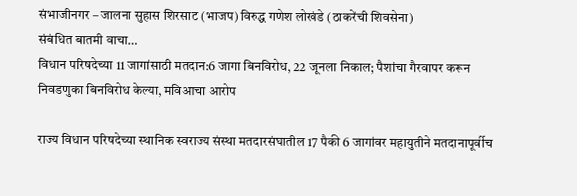संभाजीनगर – जालना सुहास शिरसाट (भाजप) विरुद्ध गणेश लोखंडे (ठाकरेंची शिवसेना)
संबंधित बातमी वाचा…
विधान परिषदेच्या 11 जागांसाठी मतदान:6 जागा बिनविरोध, 22 जूनला निकाल; पैशांचा गैरवापर करून निवडणुका बिनविरोध केल्या, मविआचा आरोप

राज्य विधान परिषदेच्या स्थानिक स्वराज्य संस्था मतदारसंघातील 17 पैकी 6 जागांवर महायुतीने मतदानापूर्वीच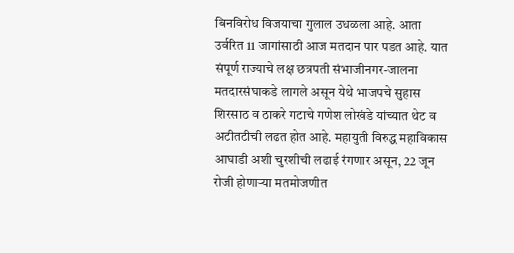बिनविरोध विजयाचा गुलाल उधळला आहे. आता उर्वरित 11 जागांसाठी आज मतदान पार पडत आहे. यात संपूर्ण राज्याचे लक्ष छत्रपती संभाजीनगर-जालना मतदारसंघाकडे लागले असून येथे भाजपचे सुहास शिरसाठ व ठाकरे गटाचे गणेश लोखंडे यांच्यात थेट व अटीतटीची लढत होत आहे. महायुती विरुद्ध महाविकास आघाडी अशी चुरशीची लढाई रंगणार असून, 22 जून रोजी होणाऱ्या मतमोजणीत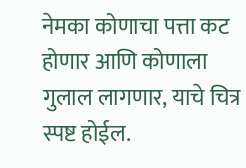नेमका कोणाचा पत्ता कट होणार आणि कोणाला गुलाल लागणार, याचे चित्र स्पष्ट होईल.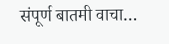संपूर्ण बातमी वाचा…